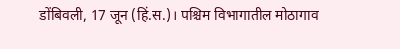डोंबिवली, 17 जून (हिं.स.)। पश्चिम विभागातील मोठागाव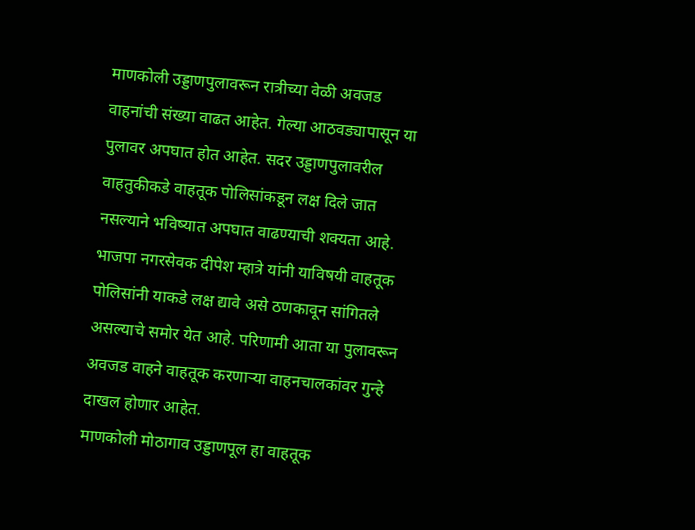माणकोली उड्डाणपुलावरून रात्रीच्या वेळी अवजड वाहनांची संख्या वाढत आहेत. गेल्या आठवड्यापासून या पुलावर अपघात होत आहेत. सदर उड्डाणपुलावरील वाहतुकीकडे वाहतूक पोलिसांकडून लक्ष दिले जात नसल्याने भविष्यात अपघात वाढण्याची शक्यता आहे. भाजपा नगरसेवक दीपेश म्हात्रे यांनी याविषयी वाहतूक पोलिसांनी याकडे लक्ष द्यावे असे ठणकावून सांगितले असल्याचे समोर येत आहे. परिणामी आता या पुलावरून अवजड वाहने वाहतूक करणाऱ्या वाहनचालकांवर गुन्हे दाखल होणार आहेत.
माणकोली मोठागाव उड्डाणपूल हा वाहतूक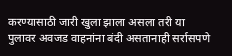करण्यासाठी जारी खुला झाला असला तरी या पुलावर अवजड वाहनांना बंदी असतानाही सर्रासपणे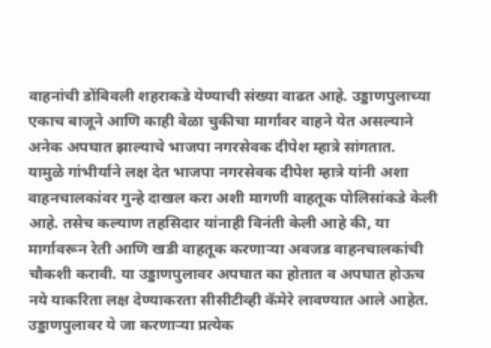वाहनांची डोंबिवली शहराकडे येण्याची संख्या वाढत आहे. उड्डाणपुलाच्या एकाच बाजूने आणि काही वेळा चुकीचा मार्गांवर वाहने येत असल्याने अनेक अपघात झाल्याचे भाजपा नगरसेवक दीपेश म्हात्रे सांगतात.
यामुळे गांभीर्याने लक्ष देत भाजपा नगरसेवक दीपेश म्हात्रे यांनी अशा वाहनचालकांवर गुन्हे दाखल करा अशी मागणी वाहतूक पोलिसांकडे केली आहे. तसेच कल्याण तहसिदार यांनाही विनंती केली आहे की, या मार्गावरून रेती आणि खडी वाहतूक करणाऱ्या अवजड वाहनचालकांची चौकशी करावी. या उड्डाणपुलावर अपघात का होतात व अपघात होऊच नये याकरिता लक्ष देण्याकरता सीसीटीव्ही कॅमेरे लावण्यात आले आहेत. उड्डाणपुलावर ये जा करणाऱ्या प्रत्येक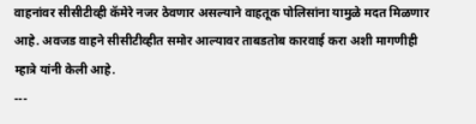वाहनांवर सीसीटीव्ही कॅमेरे नजर ठेवणार असल्याने वाहतूक पोलिसांना यामुळे मदत मिळणार आहे. अवजड वाहने सीसीटीव्हीत समोर आल्यावर ताबडतोब कारवाई करा अशी मागणीही म्हात्रे यांनी केली आहे.
---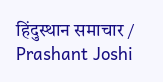हिंदुस्थान समाचार / Prashant Joshi